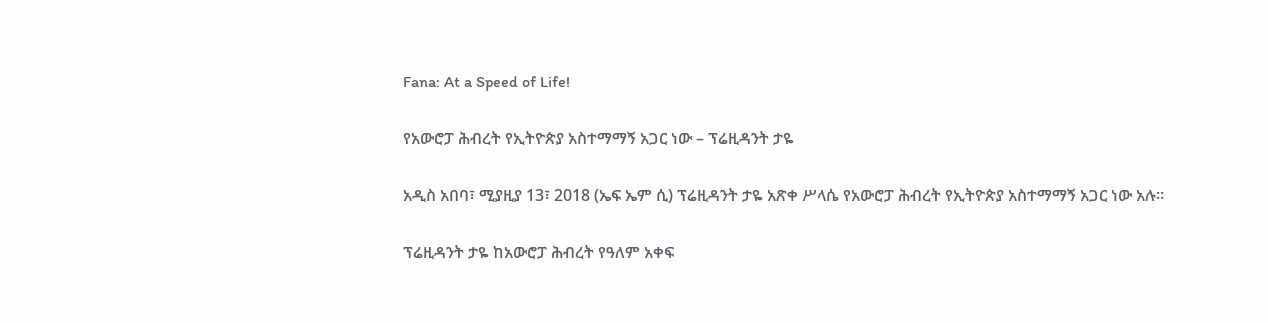Fana: At a Speed of Life!

የአውሮፓ ሕብረት የኢትዮጵያ አስተማማኝ አጋር ነው – ፕሬዚዳንት ታዬ

አዲስ አበባ፣ ሚያዚያ 13፣ 2018 (ኤፍ ኤም ሲ) ፕሬዚዳንት ታዬ አጽቀ ሥላሴ የአውሮፓ ሕብረት የኢትዮጵያ አስተማማኝ አጋር ነው አሉ።

ፕሬዚዳንት ታዬ ከአውሮፓ ሕብረት የዓለም አቀፍ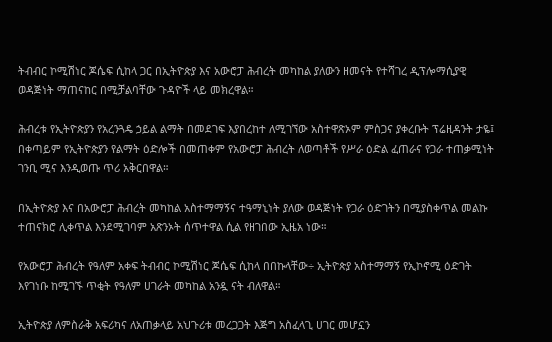ትብብር ኮሚሽነር ጆሴፍ ሲከላ ጋር በኢትዮጵያ እና አውሮፓ ሕብረት መካከል ያለውን ዘመናት የተሻገረ ዲፕሎማሲያዊ ወዳጅነት ማጠናከር በሚቻልባቸው ጉዳዮች ላይ መክረዋል።

ሕብረቱ የኢትዮጵያን የአረንጓዴ ኃይል ልማት በመደገፍ እያበረከተ ለሚገኘው አስተዋጽኦም ምስጋና ያቀረቡት ፕሬዚዳንት ታዬ፤ በቀጣይም የኢትዮጵያን የልማት ዕድሎች በመጠቀም የአውሮፓ ሕብረት ለወጣቶች የሥራ ዕድል ፈጠራና የጋራ ተጠቃሚነት ገንቢ ሚና እንዲወጡ ጥሪ አቅርበዋል።

በኢትዮጵያ እና በአውሮፓ ሕብረት መካከል አስተማማኝና ተዓማኒነት ያለው ወዳጅነት የጋራ ዕድገትን በሚያስቀጥል መልኩ ተጠናክሮ ሊቀጥል እንደሚገባም አጽንኦት ሰጥተዋል ሲል የዘገበው ኢዜአ ነው።

የአውሮፓ ሕብረት የዓለም አቀፍ ትብብር ኮሚሽነር ጆሴፍ ሲከላ በበኩላቸው÷ ኢትዮጵያ አስተማማኝ የኢኮኖሚ ዕድገት እየገነቡ ከሚገኙ ጥቂት የዓለም ሀገራት መካከል አንዷ ናት ብለዋል።

ኢትዮጵያ ለምስራቅ አፍሪካና ለአጠቃላይ አህጉሪቱ መረጋጋት እጅግ አስፈላጊ ሀገር መሆኗን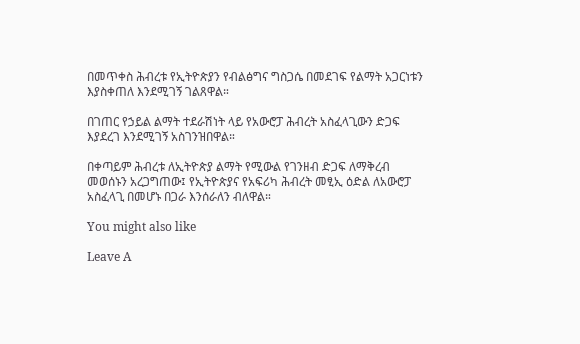በመጥቀስ ሕብረቱ የኢትዮጵያን የብልፅግና ግስጋሴ በመደገፍ የልማት አጋርነቱን እያስቀጠለ እንደሚገኝ ገልጸዋል።

በገጠር የኃይል ልማት ተደራሽነት ላይ የአውሮፓ ሕብረት አስፈላጊውን ድጋፍ እያደረገ እንደሚገኝ አስገንዝበዋል።

በቀጣይም ሕብረቱ ለኢትዮጵያ ልማት የሚውል የገንዘብ ድጋፍ ለማቅረብ መወሰኑን አረጋግጠው፤ የኢትዮጵያና የአፍሪካ ሕብረት መፂኢ ዕድል ለአውሮፓ አስፈላጊ በመሆኑ በጋራ እንሰራለን ብለዋል።

You might also like

Leave A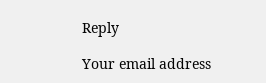Reply

Your email address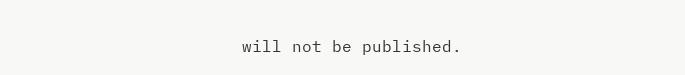will not be published.